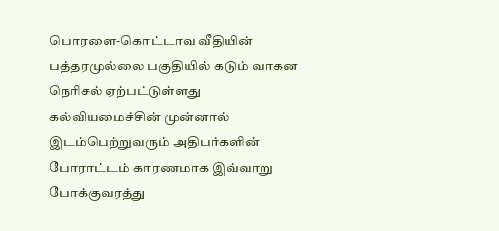பொரளை-கொட்டாவ வீதியின் பத்தரமுல்லை பகுதியில் கடும் வாகன நெரிசல் ஏற்பட்டுள்ளது
கல்வியமைச்சின் முன்னால் இடம்பெற்றுவரும் அதிபர்களின் போராட்டம் காரணமாக இவ்வாறு போக்குவரத்து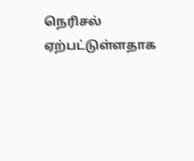நெரிசல் ஏற்பட்டுள்ளதாக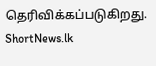தெரிவிக்கப்படுகிறது.
ShortNews.lk